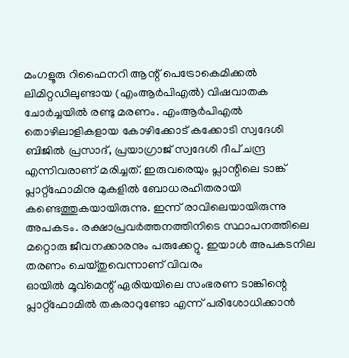മംഗളൂരു റിഫൈനറി ആന്റ് പെട്രോകെമിക്കൽ ലിമിറ്റഡിലുണ്ടായ (എംആർപിഎൽ) വിഷവാതക ചോർച്ചയിൽ രണ്ടു മരണം. എംആർപിഎൽ തൊഴിലാളികളായ കോഴിക്കോട് കക്കോടി സ്വദേശി ബിജിൽ പ്രസാദ്, പ്രയാഗ്രാജ് സ്വദേശി ദീപ് ചന്ദ്ര എന്നിവരാണ് മരിച്ചത്. ഇരുവരെയും പ്ലാന്റിലെ ടാങ്ക് പ്ലാറ്റ്ഫോമിനു മുകളിൽ ബോധരഹിതരായി കണ്ടെത്തുകയായിരുന്നു. ഇന്ന് രാവിലെയായിരുന്നു അപകടം. രക്ഷാപ്രവർത്തനത്തിനിടെ സ്ഥാപനത്തിലെ മറ്റൊരു ജീവനക്കാരനും പരുക്കേറ്റു. ഇയാൾ അപകടനില തരണം ചെയ്തുവെന്നാണ് വിവരം
ഓയിൽ മൂവ്മെന്റ് ഏരിയയിലെ സംഭരണ ടാങ്കിന്റെ പ്ലാറ്റ്ഫോമിൽ തകരാറുണ്ടോ എന്ന് പരിശോധിക്കാൻ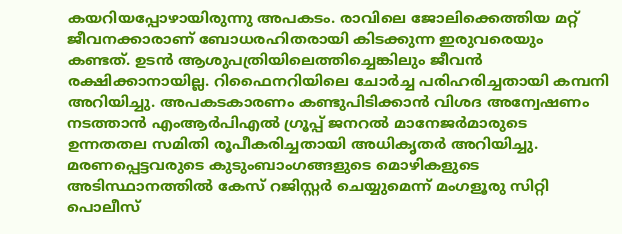കയറിയപ്പോഴായിരുന്നു അപകടം. രാവിലെ ജോലിക്കെത്തിയ മറ്റ് ജീവനക്കാരാണ് ബോധരഹിതരായി കിടക്കുന്ന ഇരുവരെയും കണ്ടത്. ഉടൻ ആശുപത്രിയിലെത്തിച്ചെങ്കിലും ജീവൻ രക്ഷിക്കാനായില്ല. റിഫൈനറിയിലെ ചോർച്ച പരിഹരിച്ചതായി കമ്പനി അറിയിച്ചു. അപകടകാരണം കണ്ടുപിടിക്കാൻ വിശദ അന്വേഷണം നടത്താൻ എംആർപിഎൽ ഗ്രൂപ്പ് ജനറൽ മാനേജർമാരുടെ ഉന്നതതല സമിതി രൂപീകരിച്ചതായി അധികൃതർ അറിയിച്ചു. മരണപ്പെട്ടവരുടെ കുടുംബാംഗങ്ങളുടെ മൊഴികളുടെ അടിസ്ഥാനത്തിൽ കേസ് റജിസ്റ്റർ ചെയ്യുമെന്ന് മംഗളൂരു സിറ്റി പൊലീസ്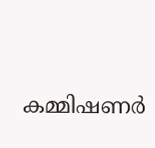കമ്മിഷണർ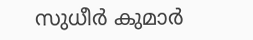സുധീർ കുമാർ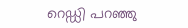റെഡ്ഡി പറഞ്ഞു